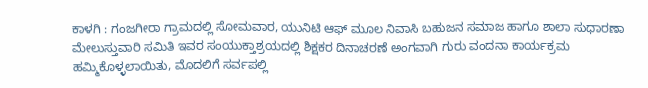ಕಾಳಗಿ : ಗಂಜಗೀರಾ ಗ್ರಾಮದಲ್ಲಿ ಸೋಮವಾರ, ಯುನಿಟಿ ಆಫ್ ಮೂಲ ನಿವಾಸಿ ಬಹುಜನ ಸಮಾಜ ಹಾಗೂ ಶಾಲಾ ಸುಧಾರಣಾ ಮೇಲುಸ್ತುವಾರಿ ಸಮಿತಿ ಇವರ ಸಂಯುಕ್ತಾಶ್ರಯದಲ್ಲಿ ಶಿಕ್ಷಕರ ದಿನಾಚರಣೆ ಅಂಗವಾಗಿ ಗುರು ವಂದನಾ ಕಾರ್ಯಕ್ರಮ ಹಮ್ಮಿಕೊಳ್ಳಲಾಯಿತು, ಮೊದಲಿಗೆ ಸರ್ವಪಲ್ಲಿ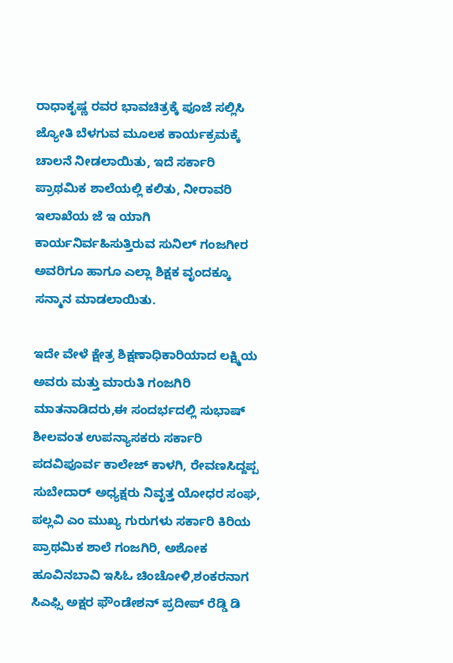ರಾಧಾಕೃಷ್ಣ ರವರ ಭಾವಚಿತ್ರಕ್ಕೆ ಪೂಜೆ ಸಲ್ಲಿಸಿ ಜ್ಯೋತಿ ಬೆಳಗುವ ಮೂಲಕ ಕಾರ್ಯಕ್ರಮಕ್ಕೆ ಚಾಲನೆ ನೀಡಲಾಯಿತು, ಇದೆ ಸರ್ಕಾರಿ ಪ್ರಾಥಮಿಕ ಶಾಲೆಯಲ್ಲಿ ಕಲಿತು, ನೀರಾವರಿ ಇಲಾಖೆಯ ಜೆ ಇ ಯಾಗಿ ಕಾರ್ಯನಿರ್ವಹಿಸುತ್ತಿರುವ ಸುನಿಲ್ ಗಂಜಗೀರ ಅವರಿಗೂ ಹಾಗೂ ಎಲ್ಲಾ ಶಿಕ್ಷಕ ವೃಂದಕ್ಕೂ ಸನ್ಮಾನ ಮಾಡಲಾಯಿತು.

ಇದೇ ವೇಳೆ ಕ್ಷೇತ್ರ ಶಿಕ್ಷಣಾಧಿಕಾರಿಯಾದ ಲಕ್ಷ್ಮಿಯ ಅವರು ಮತ್ತು ಮಾರುತಿ ಗಂಜಗಿರಿ ಮಾತನಾಡಿದರು,ಈ ಸಂದರ್ಭದಲ್ಲಿ ಸುಭಾಷ್ ಶೀಲವಂತ ಉಪನ್ಯಾಸಕರು ಸರ್ಕಾರಿ ಪದವಿಪೂರ್ವ ಕಾಲೇಜ್ ಕಾಳಗಿ, ರೇವಣಸಿದ್ದಪ್ಪ ಸುಬೇದಾರ್ ಅಧ್ಯಕ್ಷರು ನಿವೃತ್ತ ಯೋಧರ ಸಂಘ, ಪಲ್ಲವಿ ಎಂ ಮುಖ್ಯ ಗುರುಗಳು ಸರ್ಕಾರಿ ಕಿರಿಯ ಪ್ರಾಥಮಿಕ ಶಾಲೆ ಗಂಜಗಿರಿ, ಅಶೋಕ ಹೂವಿನಬಾವಿ ಇಸಿಓ ಚಿಂಚೋಳಿ,ಶಂಕರನಾಗ ಸಿಎಫ್ಸಿ ಅಕ್ಷರ ಫೌಂಡೇಶನ್ ಪ್ರದೀಪ್ ರೆಡ್ಡಿ ಡಿ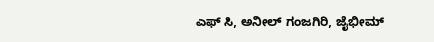ಎಫ್ ಸಿ, ಅನೀಲ್ ಗಂಜಗಿರಿ, ಜೈಭೀಮ್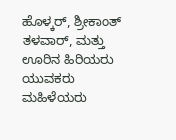ಹೊಳ್ಕರ್, ಶ್ರೀಕಾಂತ್ ತಳವಾರ್, ಮತ್ತು ಊರಿನ ಹಿರಿಯರು ಯುವಕರು ಮಹಿಳೆಯರು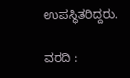ಉಪಸ್ಥಿತರಿದ್ದರು.

ವರದಿ :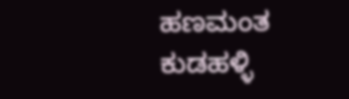ಹಣಮಂತ ಕುಡಹಳ್ಳಿ